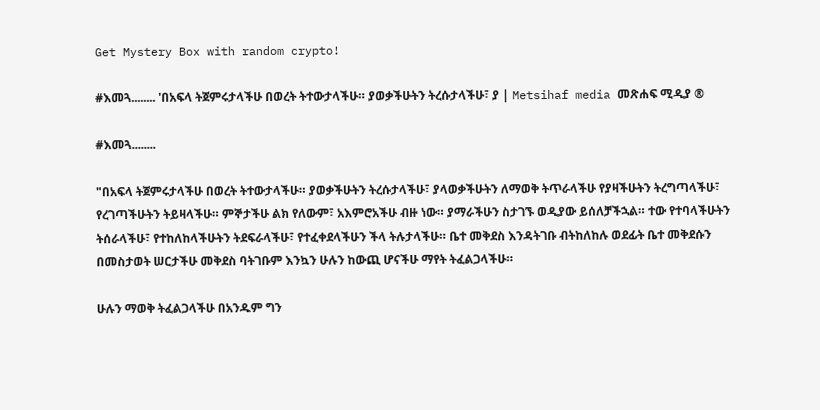Get Mystery Box with random crypto!

#እመጓ........ 'በአፍላ ትጀምሩታላችሁ በወረት ትተውታላችሁ። ያወቃችሁትን ትረሱታላችሁ፣ ያ | Metsihaf media መጽሐፍ ሚዲያ ®

#እመጓ........

"በአፍላ ትጀምሩታላችሁ በወረት ትተውታላችሁ። ያወቃችሁትን ትረሱታላችሁ፣ ያላወቃችሁትን ለማወቅ ትጥራላችሁ የያዛችሁትን ትረግጣላችሁ፣ የረገጣችሁትን ትይዛላችሁ። ምኞታችሁ ልክ የለውም፣ አእምሮአችሁ ብዙ ነው። ያማራችሁን ስታገኙ ወዲያው ይሰለቻችኋል። ተው የተባላችሁትን ትሰራላችሁ፣ የተከለከላችሁትን ትደፍራላችሁ፣ የተፈቀደላችሁን ችላ ትሉታላችሁ። ቤተ መቅደስ እንዳትገቡ ብትከለከሉ ወደፊት ቤተ መቅደሱን በመስታወት ሠርታችሁ መቅደስ ባትገቡም እንኳን ሁሉን ከውጪ ሆናችሁ ማየት ትፈልጋላችሁ።

ሁሉን ማወቅ ትፈልጋላችሁ በአንዱም ግን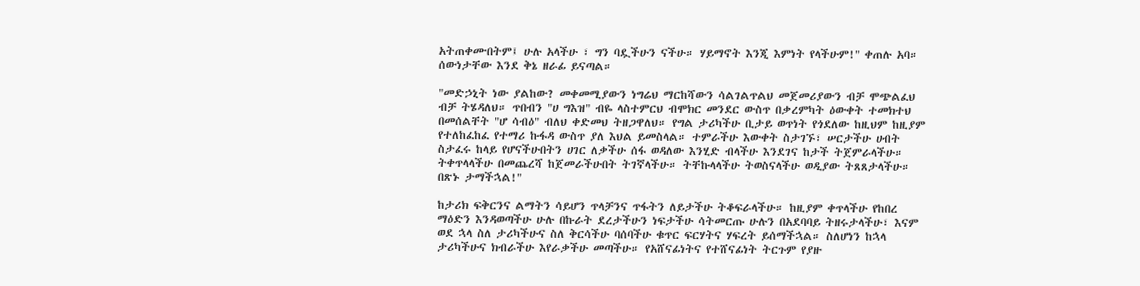አትጠቀሙበትም፤ ሁሉ አላችሁ ፣ ግን ባዷችሁን ናችሁ። ሃይማኖት እንጂ እምነት የላችሁም!" ቀጠሉ አባ። ሰውነታቸው እንደ ቅኔ ዘራፊ ይናጣል።

"መድኃኒት ነው ያልከው? መቀመሚያውን ነግሬህ ማርከሻውን ሳልገልጥልህ መጀመሪያውን ብቻ ሞጭልፈህ ብቻ ትሄዳለህ። ጥበብን "ሀ ግእዝ" ብዬ ላስተምርህ ብሞክር መንደር ውስጥ በቃረምካት ዕውቀት ተመክተህ በመሰልቸት "ሆ ሳብዕ" ብለህ ቀድመህ ትዘጋዋለህ። የግል ታሪካችሁ ቢታይ ወጥነት የጎደለው ከዚህም ከዚያም የተለከፈከፈ የተማሪ ኩፋዳ ውስጥ ያለ እህል ይመስላል። ተምራችሁ እውቀት ስታገኙ፣ ሠርታችሁ ሀብት ስታፈሩ ከላይ የሆናችሁበትን ሀገር ለቃችሁ ሰፋ ወዳለው እንሂድ ብላችሁ እንደገና ከታች ትጀምራላችሁ። ትቀጥላላችሁ በመጨረሻ ከጀመራችሁበት ትገኛላችሁ። ትቸኩላላችሁ ትወስናላችሁ ወዲያው ትጸጸታላችሁ። በጽኑ ታማችኋል!"

ከታሪክ ፍቅርንና ልማትን ሳይሆን ጥላቻንና ጥፋትን ለይታችሁ ትቆፍራላችሁ። ከዚያም ቀጥላችሁ የከበረ ማዕድን እንዳወጣችሁ ሁሉ በኩራት ደረታችሁን ነፍታችሁ ሳትመርጡ ሁሉን በአደባባይ ትዘሩታላችሁ፣ እናም ወደ ኋላ ስለ ታሪካችሁና ስለ ቅርሳችሁ ባሰባችሁ ቁጥር ፍርሃትና ሃፍረት ይሰማችኋል። ስለሆነን ከኋላ ታሪካችሁና ክብራችሁ እየራቃችሁ መጣችሁ። የአሸናፊነትና የተሸናፊነት ትርጉም የያዙ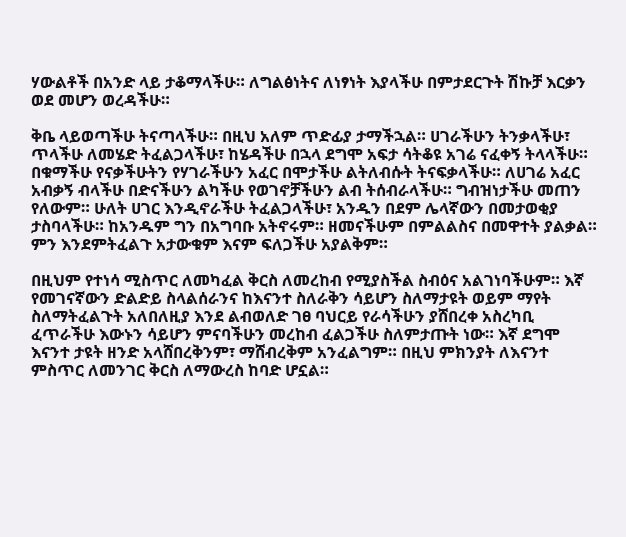ሃውልቶች በአንድ ላይ ታቆማላችሁ። ለግልፅነትና ለነፃነት እያላችሁ በምታደርጉት ሽኩቻ እርቃን ወደ መሆን ወረዳችሁ።

ቅቤ ላይወጣችሁ ትናጣላችሁ። በዚህ አለም ጥድፊያ ታማችኋል። ሀገራችሁን ትንቃላችሁ፣ ጥላችሁ ለመሄድ ትፈልጋላችሁ፣ ከሄዳችሁ በኋላ ደግሞ አፍታ ሳትቆዩ አገሬ ናፈቀኝ ትላላችሁ። በቁማችሁ የናቃችሁትን የሃገራችሁን አፈር በሞታችሁ ልትለብሱት ትናፍቃላችሁ። ለሀገሬ አፈር አብቃኝ ብላችሁ በድናችሁን ልካችሁ የወገኖቻችሁን ልብ ትሰብራላችሁ። ግብዝነታችሁ መጠን የለውም። ሁለት ሀገር እንዲኖራችሁ ትፈልጋላችሁ፣ አንዱን በደም ሌላኛውን በመታወቂያ ታስባላችሁ። ከአንዱም ግን በአግባቡ አትኖሩም። ዘመናችሁም በምልልስና በመዋተት ያልቃል። ምን እንደምትፈልጉ አታውቁም እናም ፍለጋችሁ አያልቅም።

በዚህም የተነሳ ሚስጥር ለመካፈል ቅርስ ለመረከብ የሚያስችል ስብዕና አልገነባችሁም። እኛ የመገናኛውን ድልድይ ስላልሰራንና ከእናንተ ስለራቅን ሳይሆን ስለማታዩት ወይም ማየት ስለማትፈልጉት አለበለዚያ እንደ ልብወለድ ገፀ ባህርይ የራሳችሁን ያሸበረቀ አስረካቢ ፈጥራችሁ እውኑን ሳይሆን ምናባችሁን መረከብ ፈልጋችሁ ስለምታጡት ነው። እኛ ደግሞ እናንተ ታዩት ዘንድ አላሸበረቅንም፣ ማሸብረቅም አንፈልግም። በዚህ ምክንያት ለእናንተ ምስጥር ለመንገር ቅርስ ለማውረስ ከባድ ሆኗል።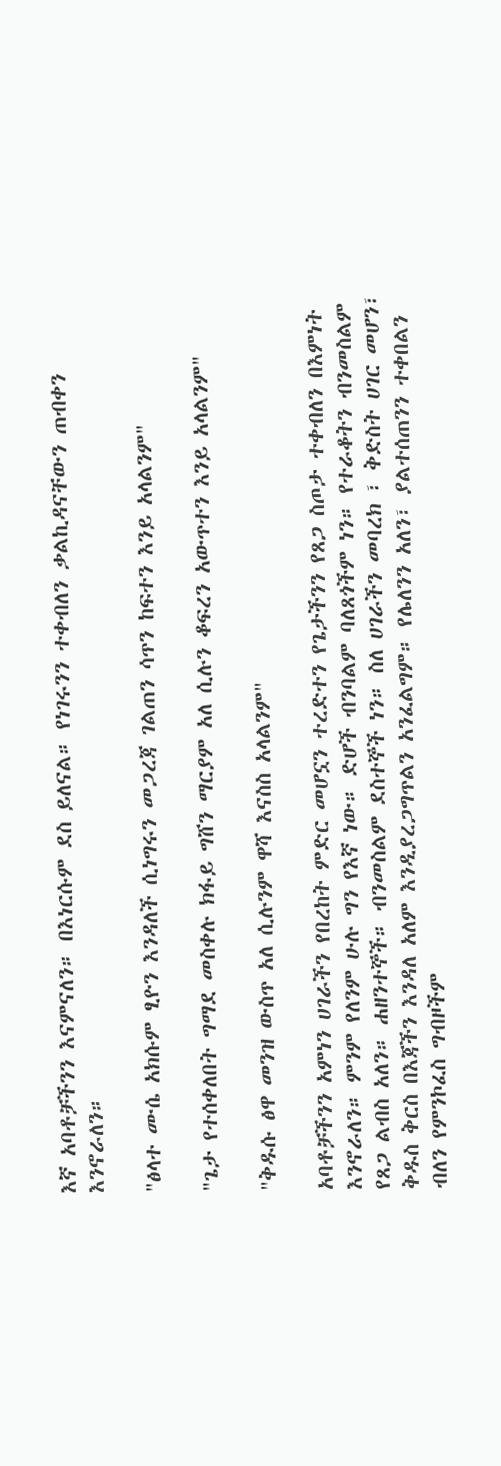እኛ አባቶቻችንን እናምናለን። በእነርሱም ደስ ይለናል። የነገሩንን ተቀብለን ቃልኪዳናቸውን ጠብቀን እንኖራለን።

"ፅላተ ሙሴ አክሱም ፂዮን እንዳለች ሲነግሩን መጋረጃ ገልጠን ሳጥን ከፍተን እንይ አላልንም"

"ጌታ የተሰቀለበት ግማደ መስቀሉ ክፋይ ግሸን ማርያም አለ ሲሉን ቆፍረን አውጥተን እንይ አላልንም"

"ቅዱሱ ፅዋ መንዝ ውስጥ አለ ሲሉንም ዋሻ እናስስ አላልንም"

አባቶቻችንን አምነን ሀገራችን የበረከት ምድር መሆኗን ተረድተን የጌታችንን የጸጋ ስጦታ ተቀብለን በእምነት እንኖራለን። ምንም የለንም ሁሉ ግን የእኛ ነው። ድሆች ብንባልም ባለጸጎችም ነን። የተራቆትን ብንመስልም የጸጋ ልብስ አለን። ሐዘንተኞች። ብንመስልም ደስተኞች ነን። ስለ ሀገራችን መባረክ ፣ ቅድስት ሀገር መሆን፣ ቅዱስ ቅርስ በእጃችን እንዳለ አለም እንዲያረጋግጥልን አንፈልግም። የሌለንን አለን፣ ያልተሰጠንን ተቀበልን ብለን የምንኮፈስ ግብዞችም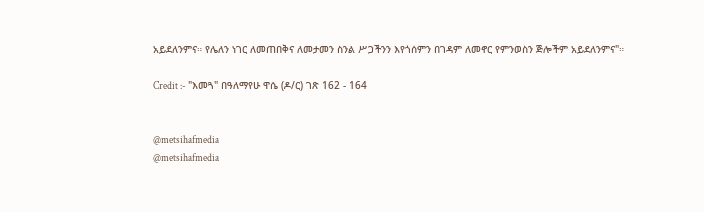አይደለንምና። የሌለን ነገር ለመጠበቅና ለመታመን ስንል ሥጋችንን እየጎሰምን በገዳም ለመኖር የምንወስን ጅሎችም አይደለንምና"።

Credit :- "እመጓ" በዓለማየሁ ዋሴ (ዶ/ር) ገጽ 162 - 164


@metsihafmedia
@metsihafmedia